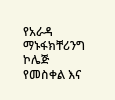የአራዳ ማኑፋክቸሪንግ ኮሌጅ የመስቀል እና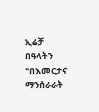ኢሬቻ በዓላትን "በእመርታና ማንሰራራት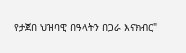የታጀበ ህዝባዊ በዓላትን በጋራ እናክብር"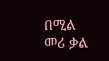በሚል መሪ ቃል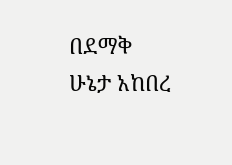በደማቅ ሁኔታ አከበረ